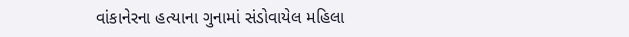વાંકાનેરના હત્યાના ગુનામાં સંડોવાયેલ મહિલા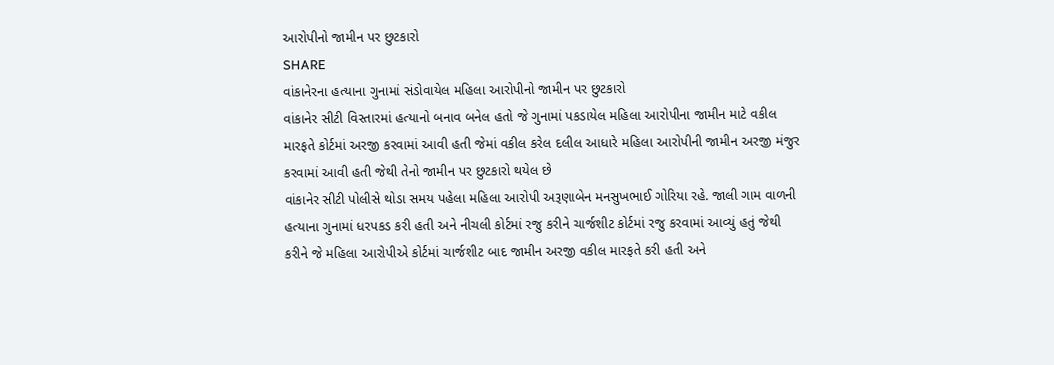આરોપીનો જામીન પર છુટકારો
SHARE
વાંકાનેરના હત્યાના ગુનામાં સંડોવાયેલ મહિલા આરોપીનો જામીન પર છુટકારો
વાંકાનેર સીટી વિસ્તારમાં હત્યાનો બનાવ બનેલ હતો જે ગુનામાં પકડાયેલ મહિલા આરોપીના જામીન માટે વકીલ મારફતે કોર્ટમાં અરજી કરવામાં આવી હતી જેમાં વકીલ કરેલ દલીલ આધારે મહિલા આરોપીની જામીન અરજી મંજુર કરવામાં આવી હતી જેથી તેનો જામીન પર છુટકારો થયેલ છે
વાંકાનેર સીટી પોલીસે થોડા સમય પહેલા મહિલા આરોપી અરૂણાબેન મનસુખભાઈ ગોરિયા રહે. જાલી ગામ વાળની હત્યાના ગુનામાં ધરપકડ કરી હતી અને નીચલી કોર્ટમાં રજુ કરીને ચાર્જશીટ કોર્ટમાં રજુ કરવામાં આવ્યું હતું જેથી કરીને જે મહિલા આરોપીએ કોર્ટમાં ચાર્જશીટ બાદ જામીન અરજી વકીલ મારફતે કરી હતી અને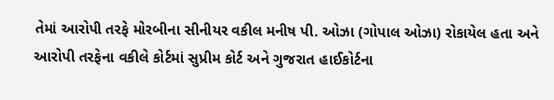તેમાં આરોપી તરફે મોરબીના સીનીયર વકીલ મનીષ પી. ઓઝા (ગોપાલ ઓઝા) રોકાયેલ હતા અને આરોપી તરફેના વકીલે કોર્ટમાં સુપ્રીમ કોર્ટ અને ગુજરાત હાઈકોર્ટના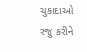ચુકાદાઓ રજુ કરીને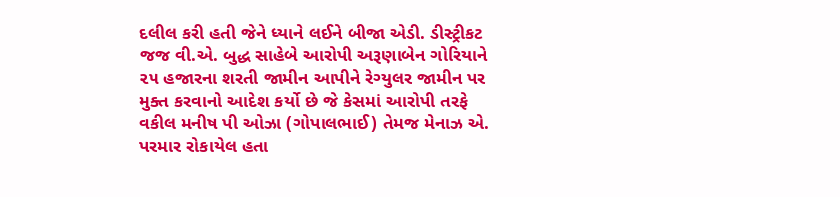દલીલ કરી હતી જેને ધ્યાને લઈને બીજા એડી. ડીસ્ટ્રીકટ જજ વી.એ. બુદ્ધ સાહેબે આરોપી અરૂણાબેન ગોરિયાને ૨૫ હજારના શરતી જામીન આપીને રેગ્યુલર જામીન પર મુક્ત કરવાનો આદેશ કર્યો છે જે કેસમાં આરોપી તરફે વકીલ મનીષ પી ઓઝા (ગોપાલભાઈ) તેમજ મેનાઝ એ. પરમાર રોકાયેલ હતા